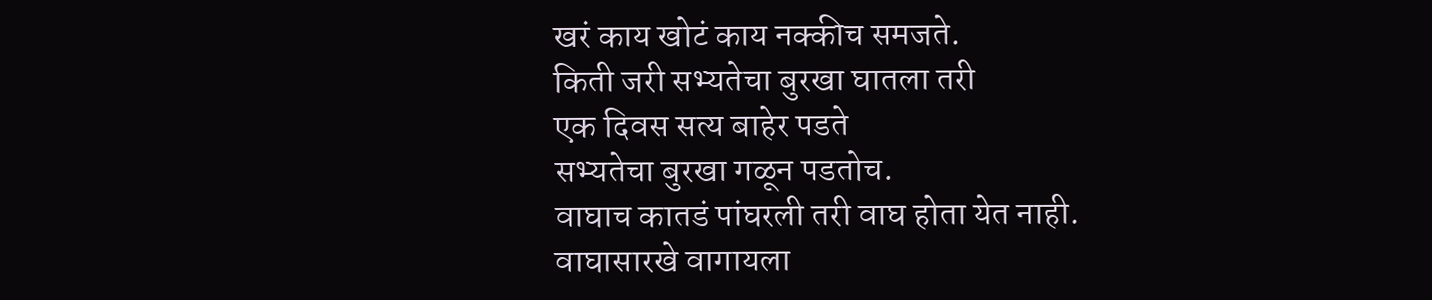खरं काय खोटं काय नक्कीच समजते.
किती जरी सभ्यतेचा बुरखा घातला तरी
एक दिवस सत्य बाहेर पडते
सभ्यतेचा बुरखा गळून पडतोच.
वाघाच कातडं पांघरली तरी वाघ होता येत नाही.
वाघासारखे वागायला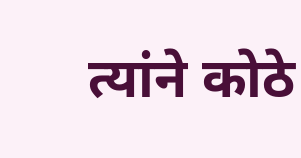त्यांने कोठे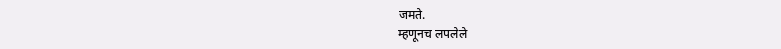जमते.
म्हणूनच लपलेले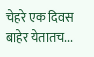चेहरे एक दिवस बाहेर येतातच...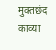मुक्तछंद काव्या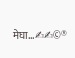मेघा...✍✍©®